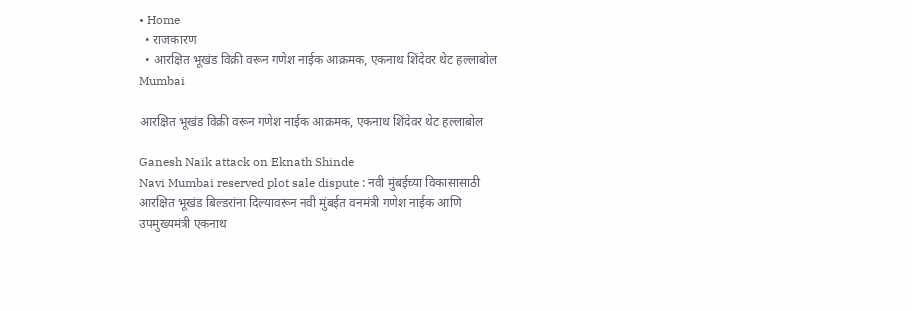• Home
  • राजकारण
  • आरक्षित भूखंड विक्री वरून गणेश नाईक आक्रमक, एकनाथ शिंदेवर थेट हल्लाबोल
Mumbai

आरक्षित भूखंड विक्री वरून गणेश नाईक आक्रमक, एकनाथ शिंदेवर थेट हल्लाबोल

Ganesh Naik attack on Eknath Shinde
Navi Mumbai reserved plot sale dispute : नवी मुंबईच्या विकासासाठी आरक्षित भूखंड बिल्डरांना दिल्यावरून नवी मुंबईत वनमंत्री गणेश नाईक आणि उपमुख्यमंत्री एकनाथ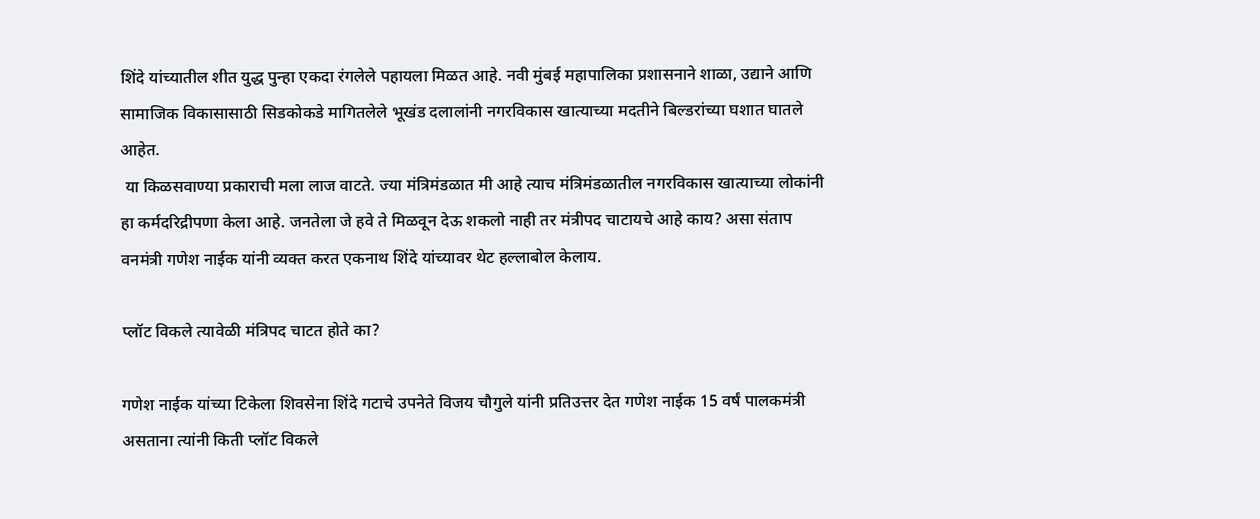शिंदे यांच्यातील शीत युद्ध पुन्हा एकदा रंगलेले पहायला मिळत आहे. नवी मुंबई महापालिका प्रशासनाने शाळा, उद्याने आणि सामाजिक विकासासाठी सिडकोकडे मागितलेले भूखंड दलालांनी नगरविकास खात्याच्या मदतीने बिल्डरांच्या घशात घातले आहेत.
 या किळसवाण्या प्रकाराची मला लाज वाटते. ज्या मंत्रिमंडळात मी आहे त्याच मंत्रिमंडळातील नगरविकास खात्याच्या लोकांनी हा कर्मदरिद्रीपणा केला आहे. जनतेला जे हवे ते मिळवून देऊ शकलो नाही तर मंत्रीपद चाटायचे आहे काय? असा संताप वनमंत्री गणेश नाईक यांनी व्यक्त करत एकनाथ शिंदे यांच्यावर थेट हल्लाबोल केलाय.

प्लॉट विकले त्यावेळी मंत्रिपद चाटत होते का?

गणेश नाईक यांच्या टिकेला शिवसेना शिंदे गटाचे उपनेते विजय चौगुले यांनी प्रतिउत्तर देत गणेश नाईक 15 वर्षं पालकमंत्री असताना त्यांनी किती प्लॉट विकले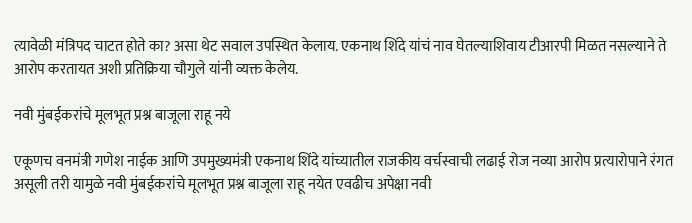त्यावेळी मंत्रिपद चाटत होते का? असा थेट सवाल उपस्थित केलाय. एकनाथ शिंदे यांचं नाव घेतल्याशिवाय टीआरपी मिळत नसल्याने ते आरोप करतायत अशी प्रतिक्रिया चौगुले यांनी व्यक्त केलेय.

नवी मुंबईकरांचे मूलभूत प्रश्न बाजूला राहू नये

एकूणच वनमंत्री गणेश नाईक आणि उपमुख्यमंत्री एकनाथ शिंदे यांच्यातील राजकीय वर्चस्वाची लढाई रोज नव्या आरोप प्रत्यारोपाने रंगत असूली तरी यामुळे नवी मुंबईकरांचे मूलभूत प्रश्न बाजूला राहू नयेत एवढीच अपेक्षा नवी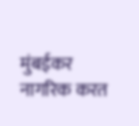मुंबईकर नागरिक करत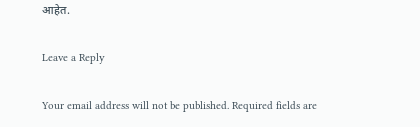आहेत.

Leave a Reply

Your email address will not be published. Required fields are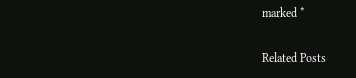marked *

Related Posts